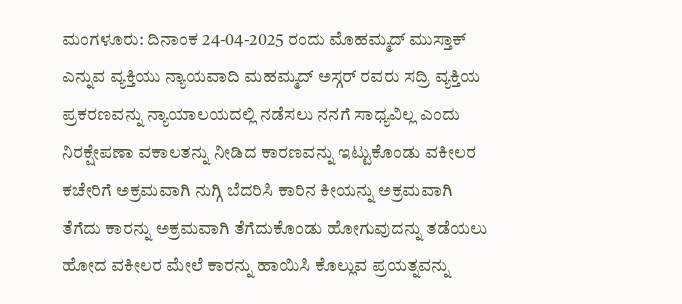ಮಂಗಳೂರು: ದಿನಾಂಕ 24-04-2025 ರಂದು ಮೊಹಮ್ಮದ್ ಮುಸ್ತಾಕ್ ಎನ್ನುವ ವ್ಯಕ್ತಿಯು ನ್ಯಾಯವಾದಿ ಮಹಮ್ಮದ್ ಅಸ್ಗರ್ ರವರು ಸದ್ರಿ ವ್ಯಕ್ತಿಯ ಪ್ರಕರಣವನ್ನು ನ್ಯಾಯಾಲಯದಲ್ಲಿ ನಡೆಸಲು ನನಗೆ ಸಾಧ್ಯವಿಲ್ಲ ಎಂದು ನಿರಕ್ಷೇಪಣಾ ವಕಾಲತನ್ನು ನೀಡಿದ ಕಾರಣವನ್ನು ಇಟ್ಟುಕೊಂಡು ವಕೀಲರ ಕಚೇರಿಗೆ ಅಕ್ರಮವಾಗಿ ನುಗ್ಗಿ ಬೆದರಿಸಿ ಕಾರಿನ ಕೀಯನ್ನು ಅಕ್ರಮವಾಗಿ ತೆಗೆದು ಕಾರನ್ನು ಅಕ್ರಮವಾಗಿ ತೆಗೆದುಕೊಂಡು ಹೋಗುವುದನ್ನು ತಡೆಯಲು ಹೋದ ವಕೀಲರ ಮೇಲೆ ಕಾರನ್ನು ಹಾಯಿಸಿ ಕೊಲ್ಲುವ ಪ್ರಯತ್ನವನ್ನು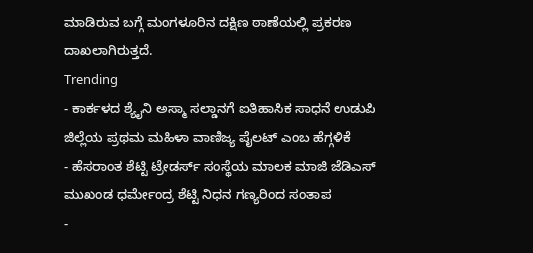ಮಾಡಿರುವ ಬಗ್ಗೆ ಮಂಗಳೂರಿನ ದಕ್ಷಿಣ ಠಾಣೆಯಲ್ಲಿ ಪ್ರಕರಣ ದಾಖಲಾಗಿರುತ್ತದೆ.
Trending
- ಕಾರ್ಕಳದ ಶ್ಯೈನಿ ಅಸ್ಮಾ ಸಲ್ಡಾನಗೆ ಐತಿಹಾಸಿಕ ಸಾಧನೆ ಉಡುಪಿ ಜಿಲ್ಲೆಯ ಪ್ರಥಮ ಮಹಿಳಾ ವಾಣಿಜ್ಯ ಪೈಲಟ್ ಎಂಬ ಹೆಗ್ಗಳಿಕೆ
- ಹೆಸರಾಂತ ಶೆಟ್ಟಿ ಟ್ರೇಡರ್ಸ್ ಸಂಸ್ಥೆಯ ಮಾಲಕ ಮಾಜಿ ಜೆಡಿಎಸ್ ಮುಖಂಡ ಧರ್ಮೇಂದ್ರ ಶೆಟ್ಟಿ ನಿಧನ ಗಣ್ಯರಿಂದ ಸಂತಾಪ
-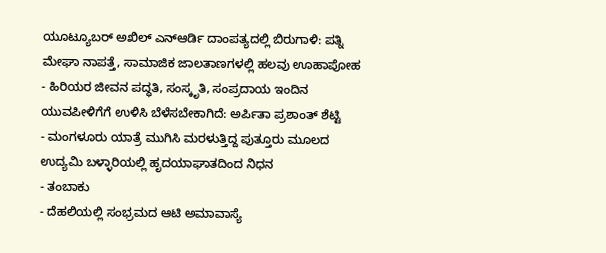ಯೂಟ್ಯೂಬರ್ ಅಖಿಲ್ ಎನ್ಆರ್ಡಿ ದಾಂಪತ್ಯದಲ್ಲಿ ಬಿರುಗಾಳಿ: ಪತ್ನಿ ಮೇಘಾ ನಾಪತ್ತೆ, ಸಾಮಾಜಿಕ ಜಾಲತಾಣಗಳಲ್ಲಿ ಹಲವು ಊಹಾಪೋಹ
- ಹಿರಿಯರ ಜೀವನ ಪದ್ಧತಿ, ಸಂಸ್ಕೃತಿ, ಸಂಪ್ರದಾಯ ಇಂದಿನ ಯುವಪೀಳಿಗೆಗೆ ಉಳಿಸಿ ಬೆಳೆಸಬೇಕಾಗಿದೆ: ಅರ್ಪಿತಾ ಪ್ರಶಾಂತ್ ಶೆಟ್ಟಿ
- ಮಂಗಳೂರು ಯಾತ್ರೆ ಮುಗಿಸಿ ಮರಳುತ್ತಿದ್ದ ಪುತ್ತೂರು ಮೂಲದ ಉದ್ಯಮಿ ಬಳ್ಳಾರಿಯಲ್ಲಿ ಹೃದಯಾಘಾತದಿಂದ ನಿಧನ
- ತಂಬಾಕು
- ದೆಹಲಿಯಲ್ಲಿ ಸಂಭ್ರಮದ ಆಟಿ ಅಮಾವಾಸ್ಯೆ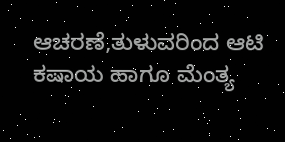ಆಚರಣೆ,ತುಳುವರಿಂದ ಆಟಿ ಕಷಾಯ ಹಾಗೂ ಮೆಂತ್ಯ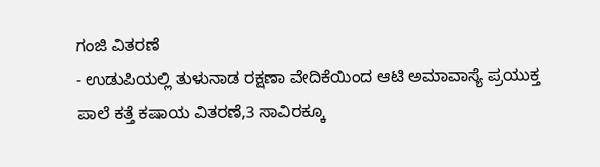ಗಂಜಿ ವಿತರಣೆ
- ಉಡುಪಿಯಲ್ಲಿ ತುಳುನಾಡ ರಕ್ಷಣಾ ವೇದಿಕೆಯಿಂದ ಆಟಿ ಅಮಾವಾಸ್ಯೆ ಪ್ರಯುಕ್ತ ಪಾಲೆ ಕತ್ತೆ ಕಷಾಯ ವಿತರಣೆ,3 ಸಾವಿರಕ್ಕೂ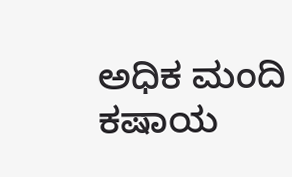ಅಧಿಕ ಮಂದಿ ಕಷಾಯ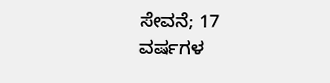ಸೇವನೆ; 17 ವರ್ಷಗಳ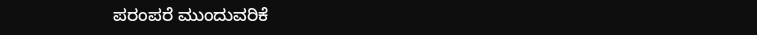ಪರಂಪರೆ ಮುಂದುವರಿಕೆ